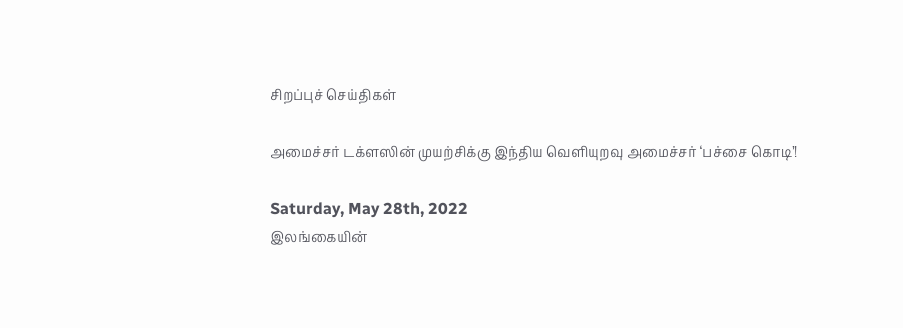சிறப்புச் செய்திகள்

அமைச்சர் டக்ளஸின் முயற்சிக்கு இந்திய வெளியுறவு அமைச்சர் ‘பச்சை கொடி’!

Saturday, May 28th, 2022
இலங்கையின்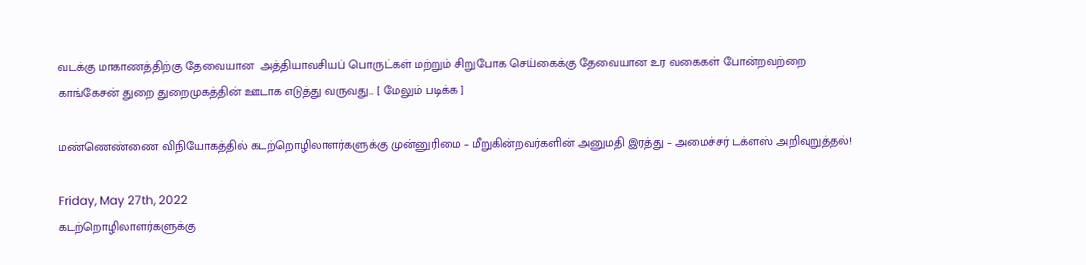வடக்கு மாகாணத்திற்கு தேவையான  அத்தியாவசியப் பொருட்கள் மற்றும் சிறுபோக செய்கைக்கு தேவையான உர வகைகள் போன்றவற்றை காங்கேசன் துறை துறைமுகத்தின் ஊடாக எடுத்து வருவது... [ மேலும் படிக்க ]

மண்ணெண்ணை விநியோகத்தில் கடற்றொழிலாளர்களுக்கு முன்னுரிமை – மீறுகின்றவர்களின் அனுமதி இரத்து – அமைச்சர் டக்ளஸ் அறிவுறுத்தல்!

Friday, May 27th, 2022
கடற்றொழிலாளர்களுக்கு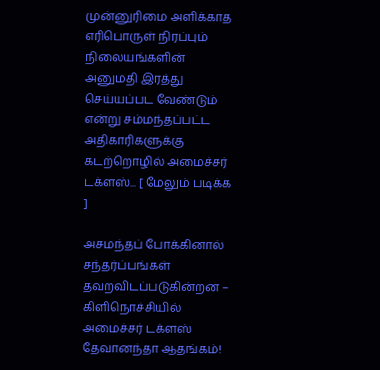முன்னுரிமை அளிக்காத எரிபொருள் நிரப்பும் நிலையங்களின் அனுமதி இரத்து செய்யப்பட வேண்டும் என்று சம்மந்தப்பட்ட அதிகாரிகளுக்கு கடற்றொழில் அமைச்சர் டக்ளஸ்... [ மேலும் படிக்க ]

அசமந்தப் போக்கினால் சந்தர்ப்பங்கள் தவறவிடப்படுகின்றன – கிளிநொச்சியில் அமைச்சர் டக்ளஸ் தேவானந்தா ஆதங்கம்!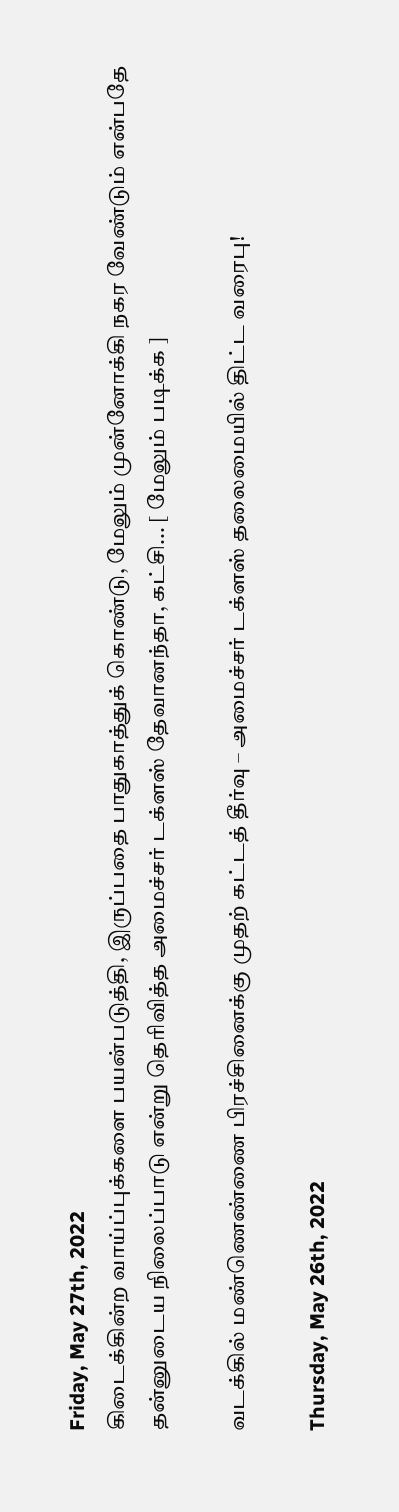Friday, May 27th, 2022
கிடைக்கின்ற வாய்ப்புக்களை பயன்படுத்தி, இருப்பதை பாதுகாத்துக் கொண்டு, மேலும் முன்னோக்கி நகர வேண்டும் என்பதே தன்னுடைய நிலைப்பாடு என்று தெரிவித்த அமைச்சர் டக்ளஸ் தேவானந்தா, கட்சி... [ மேலும் படிக்க ]

வடக்கில் மண்ணெண்ணை பிரச்சினைக்கு முதற் கட்டத் தீர்வு – அமைச்சர் டக்ளஸ் தலைமையில் திட்ட வரைபு!

Thursday, May 26th, 2022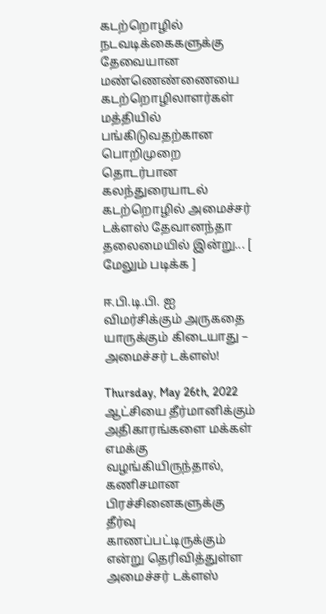கடற்றொழில் நடவடிக்கைகளுக்கு தேவையான மண்ணெண்ணையை கடற்றொழிலாளர்கள் மத்தியில் பங்கிடுவதற்கான பொறிமுறை தொடர்பான கலந்துரையாடல் கடற்றொழில் அமைச்சர் டக்ளஸ் தேவானந்தா தலைமையில் இன்று... [ மேலும் படிக்க ]

ஈ.பி.டி.பி. ஐ விமர்சிக்கும் அருகதை யாருக்கும் கிடையாது – அமைச்சர் டக்ளஸ்!

Thursday, May 26th, 2022
ஆட்சியை தீர்மானிக்கும் அதிகாரங்களை மக்கள் எமக்கு வழங்கியிருந்தால், கணிசமான பிரச்சினைகளுக்கு தீர்வு காணப்பட்டிருக்கும் என்று தெரிவித்துள்ள அமைச்சர் டக்ளஸ்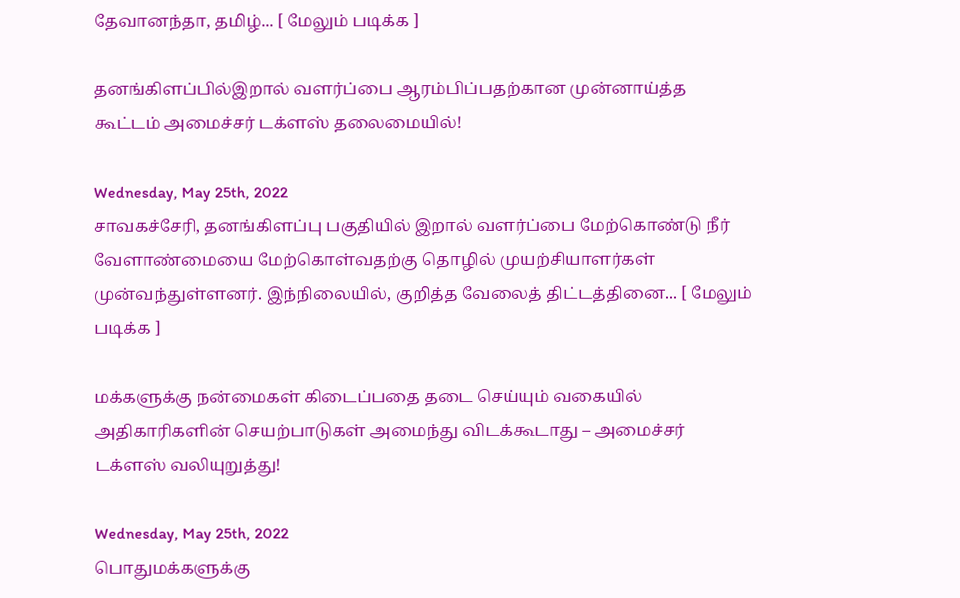தேவானந்தா, தமிழ்... [ மேலும் படிக்க ]

தனங்கிளப்பில்இறால் வளர்ப்பை ஆரம்பிப்பதற்கான முன்னாய்த்த கூட்டம் அமைச்சர் டக்ளஸ் தலைமையில்!

Wednesday, May 25th, 2022
சாவகச்சேரி, தனங்கிளப்பு பகுதியில் இறால் வளர்ப்பை மேற்கொண்டு நீர் வேளாண்மையை மேற்கொள்வதற்கு தொழில் முயற்சியாளர்கள் முன்வந்துள்ளனர். இந்நிலையில், குறித்த வேலைத் திட்டத்தினை... [ மேலும் படிக்க ]

மக்களுக்கு நன்மைகள் கிடைப்பதை தடை செய்யும் வகையில் அதிகாரிகளின் செயற்பாடுகள் அமைந்து விடக்கூடாது – அமைச்சர் டக்ளஸ் வலியுறுத்து!

Wednesday, May 25th, 2022
பொதுமக்களுக்கு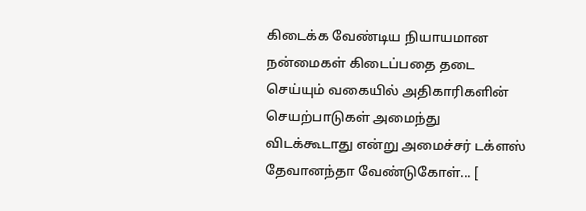கிடைக்க வேண்டிய நியாயமான நன்மைகள் கிடைப்பதை தடை செய்யும் வகையில் அதிகாரிகளின் செயற்பாடுகள் அமைந்து விடக்கூடாது என்று அமைச்சர் டக்ளஸ் தேவானந்தா வேண்டுகோள்... [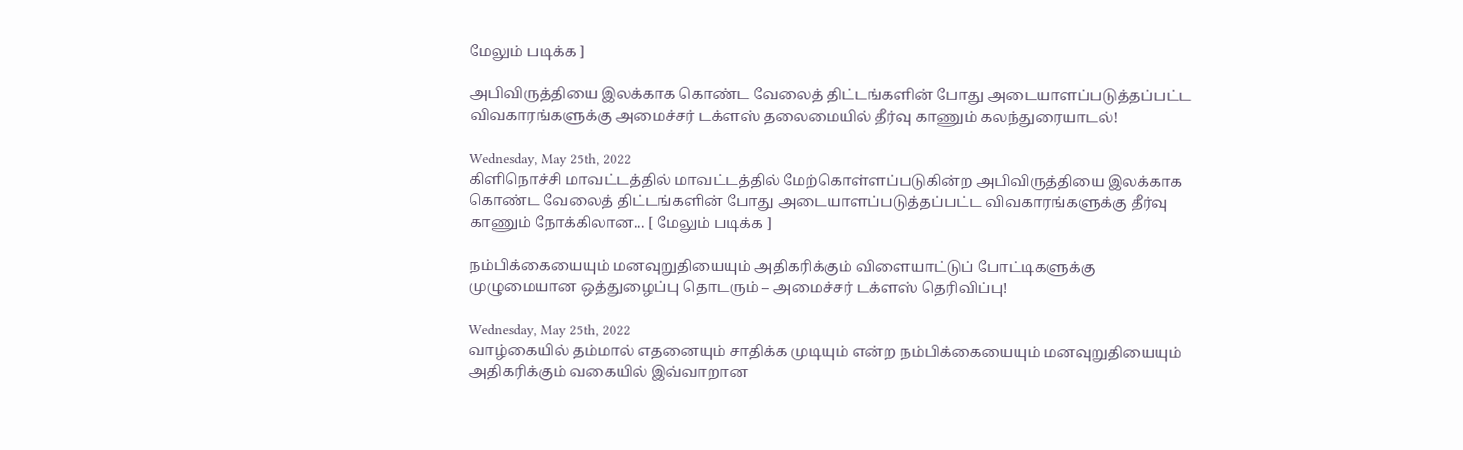மேலும் படிக்க ]

அபிவிருத்தியை இலக்காக கொண்ட வேலைத் திட்டங்களின் போது அடையாளப்படுத்தப்பட்ட விவகாரங்களுக்கு அமைச்சர் டக்ளஸ் தலைமையில் தீர்வு காணும் கலந்துரையாடல்!

Wednesday, May 25th, 2022
கிளிநொச்சி மாவட்டத்தில் மாவட்டத்தில் மேற்கொள்ளப்படுகின்ற அபிவிருத்தியை இலக்காக கொண்ட வேலைத் திட்டங்களின் போது அடையாளப்படுத்தப்பட்ட விவகாரங்களுக்கு தீர்வு காணும் நோக்கிலான... [ மேலும் படிக்க ]

நம்பிக்கையையும் மனவுறுதியையும் அதிகரிக்கும் விளையாட்டுப் போட்டிகளுக்கு முழுமையான ஒத்துழைப்பு தொடரும் – அமைச்சர் டக்ளஸ் தெரிவிப்பு!

Wednesday, May 25th, 2022
வாழ்கையில் தம்மால் எதனையும் சாதிக்க முடியும் என்ற நம்பிக்கையையும் மனவுறுதியையும் அதிகரிக்கும் வகையில் இவ்வாறான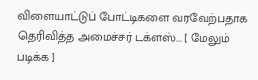விளையாட்டுப் போட்டிகளை வரவேற்பதாக தெரிவித்த அமைச்சர் டக்ளஸ்... [ மேலும் படிக்க ]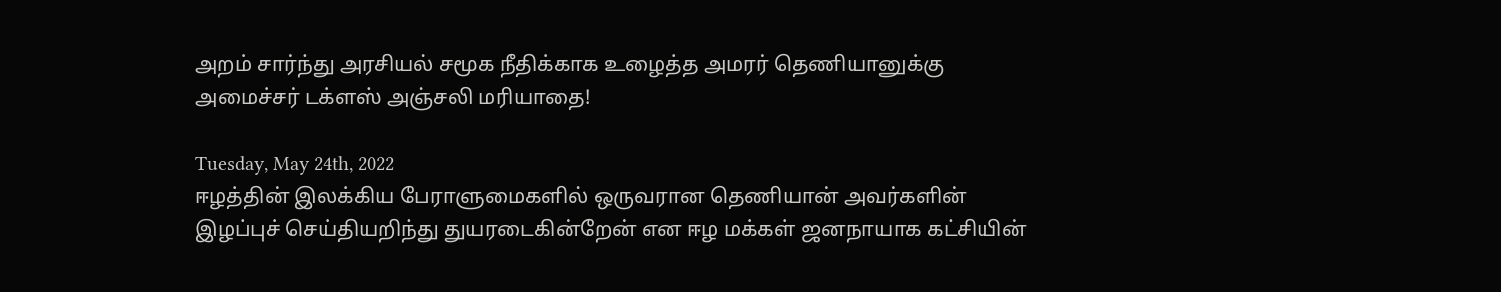அறம் சார்ந்து அரசியல் சமூக நீதிக்காக உழைத்த அமரர் தெணியானுக்கு அமைச்சர் டக்ளஸ் அஞ்சலி மரியாதை!

Tuesday, May 24th, 2022
ஈழத்தின் இலக்கிய பேராளுமைகளில் ஒருவரான தெணியான் அவர்களின் இழப்புச் செய்தியறிந்து துயரடைகின்றேன் என ஈழ மக்கள் ஜனநாயாக கட்சியின்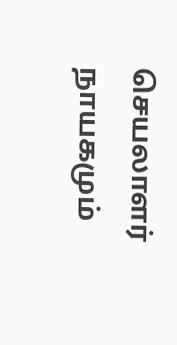செயலாளர் நாயகமும்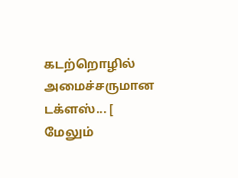கடற்றொழில் அமைச்சருமான டக்ளஸ்... [ மேலும்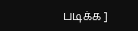படிக்க ]